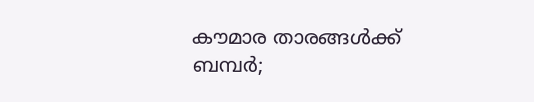കൗമാര താരങ്ങൾക്ക് ബമ്പർ;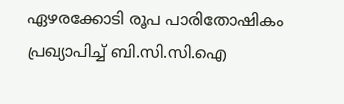ഏഴരക്കോടി രൂപ പാരിതോഷികം പ്രഖ്യാപിച്ച് ബി.സി.സി.ഐ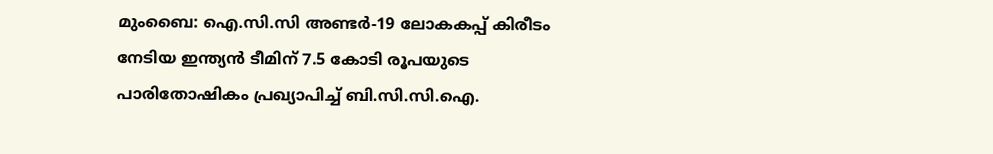മുംബൈ: ഐ.സി.സി അണ്ടർ-19 ലോകകപ്പ് കിരീടം നേടിയ ഇന്ത്യൻ ടീമിന് 7.5 കോടി രൂപയുടെ പാരിതോഷികം പ്രഖ്യാപിച്ച് ബി.സി.സി.ഐ.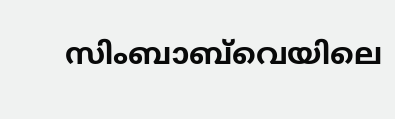സിംബാബ്‌വെയിലെ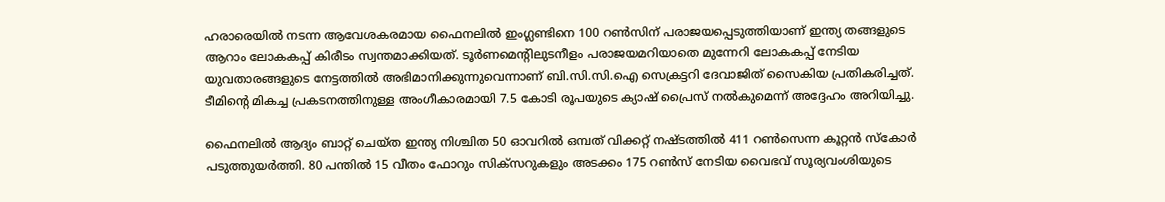ഹരാരെയിൽ നടന്ന ആവേശകരമായ ഫൈനലിൽ ഇംഗ്ലണ്ടിനെ 100 റൺസിന് പരാജയപ്പെടുത്തിയാണ് ഇന്ത്യ തങ്ങളുടെ ആറാം ലോകകപ്പ് കിരീടം സ്വന്തമാക്കിയത്. ടൂർണമെന്റിലുടനീളം പരാജയമറിയാതെ മുന്നേറി ലോകകപ്പ് നേടിയ യുവതാരങ്ങളുടെ നേട്ടത്തിൽ അഭിമാനിക്കുന്നുവെന്നാണ് ബി.സി.സി.ഐ സെക്രട്ടറി ദേവാജിത് സൈകിയ പ്രതികരിച്ചത്. ടീമിന്റെ മികച്ച പ്രകടനത്തിനുള്ള അംഗീകാരമായി 7.5 കോടി രൂപയുടെ ക്യാഷ് പ്രൈസ് നൽകുമെന്ന് അദ്ദേഹം അറിയിച്ചു.

ഫൈനലിൽ ആദ്യം ബാറ്റ് ചെയ്ത ഇന്ത്യ നിശ്ചിത 50 ഓവറിൽ ഒമ്പത് വിക്കറ്റ് നഷ്ടത്തിൽ 411 റൺസെന്ന കൂറ്റൻ സ്കോർ പടുത്തുയർത്തി. 80 പന്തിൽ 15 വീതം ഫോറും സിക്സറുകളും അടക്കം 175 റൺസ് നേടിയ വൈഭവ് സൂര്യവംശിയുടെ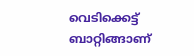വെടിക്കെട്ട് ബാറ്റിങ്ങാണ്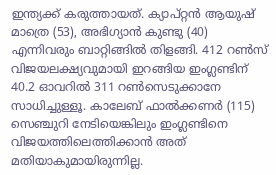ഇന്ത്യക്ക് കരുത്തായത്. ക്യാപ്റ്റൻ ആയുഷ് മാത്രെ (53), അഭിഗ്യാൻ കുണ്ടു (40) എന്നിവരും ബാറ്റിങ്ങിൽ തിളങ്ങി. 412 റൺസ് വിജയലക്ഷ്യവുമായി ഇറങ്ങിയ ഇംഗ്ലണ്ടിന് 40.2 ഓവറിൽ 311 റൺസെടുക്കാനേ സാധിച്ചുള്ളൂ. കാലേബ് ഫാൽക്കണർ (115) സെഞ്ചുറി നേടിയെങ്കിലും ഇംഗ്ലണ്ടിനെ വിജയത്തിലെത്തിക്കാൻ അത് മതിയാകുമായിരുന്നില്ല.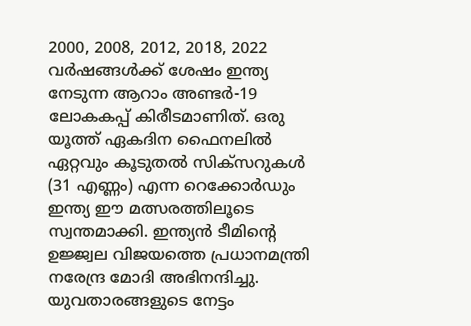2000, 2008, 2012, 2018, 2022 വർഷങ്ങൾക്ക് ശേഷം ഇന്ത്യ നേടുന്ന ആറാം അണ്ടർ-19 ലോകകപ്പ് കിരീടമാണിത്. ഒരു യൂത്ത് ഏകദിന ഫൈനലിൽ ഏറ്റവും കൂടുതൽ സിക്സറുകൾ (31 എണ്ണം) എന്ന റെക്കോർഡും ഇന്ത്യ ഈ മത്സരത്തിലൂടെ സ്വന്തമാക്കി. ഇന്ത്യൻ ടീമിന്റെ ഉജ്ജ്വല വിജയത്തെ പ്രധാനമന്ത്രി നരേന്ദ്ര മോദി അഭിനന്ദിച്ചു. യുവതാരങ്ങളുടെ നേട്ടം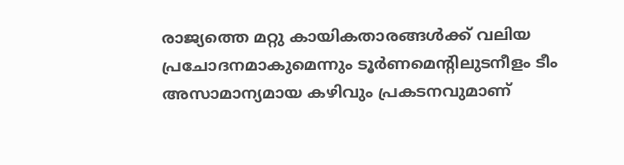രാജ്യത്തെ മറ്റു കായികതാരങ്ങൾക്ക് വലിയ പ്രചോദനമാകുമെന്നും ടൂർണമെന്റിലുടനീളം ടീം അസാമാന്യമായ കഴിവും പ്രകടനവുമാണ്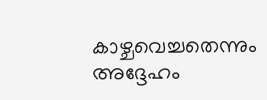കാഴ്ചവെച്ചതെന്നും അദ്ദേഹം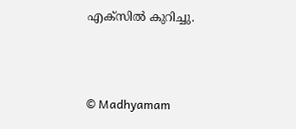എക്സിൽ കുറിച്ചു.



© Madhyamam